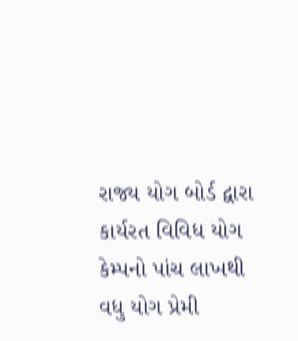રાજ્ય યોગ બોર્ડ દ્વારા કાર્યરત વિવિધ યોગ કેમ્પનો પાંચ લાખથી વધુ યોગ પ્રેમી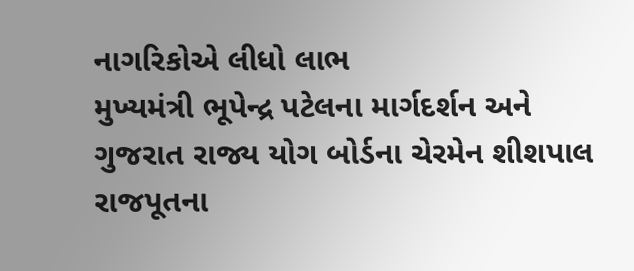નાગરિકોએ લીધો લાભ
મુખ્યમંત્રી ભૂપેન્દ્ર પટેલના માર્ગદર્શન અને ગુજરાત રાજ્ય યોગ બોર્ડના ચેરમેન શીશપાલ રાજપૂતના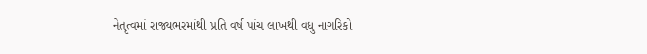નેતૃત્વમાં રાજ્યભરમાંથી પ્રતિ વર્ષ પાંચ લાખથી વધુ નાગરિકો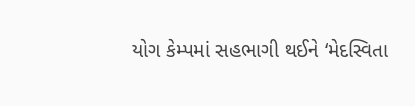યોગ કેમ્પમાં સહભાગી થઈને ‘મેદસ્વિતા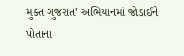મુક્ત ગુજરાત’ અભિયાનમાં જોડાઈને પોતાના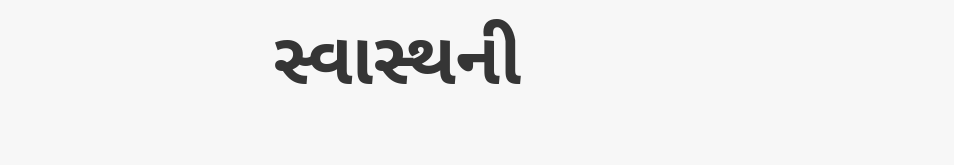સ્વાસ્થની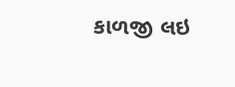કાળજી લઇ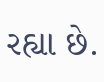રહ્યા છે.